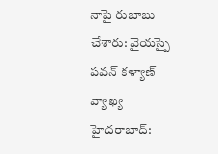నాపై రుబాబు చేశారు: వైయస్పై పవన్ కళ్యాణ్ వ్యాఖ్య
హైదరాబాద్: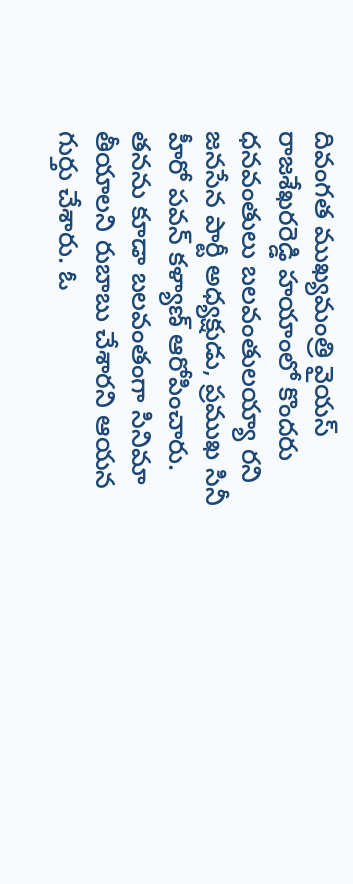దివంగత ముఖ్యమంత్రి వైయస్ రాజశేఖరరెడ్డి హయాంలో కొందరు ధనవంతులు బలవంతులయ్యా రని జనసేన పార్టీ అధ్యక్షుడు, ప్రముఖ సినీ హీరో పవన్ కళ్యాణ్ ఆరోపించారు. తనను కూడా బలవంతంగా సినిమా తీయాలని రుబాబు చేశారని ఆయన గుర్తు చేశారు. ఓ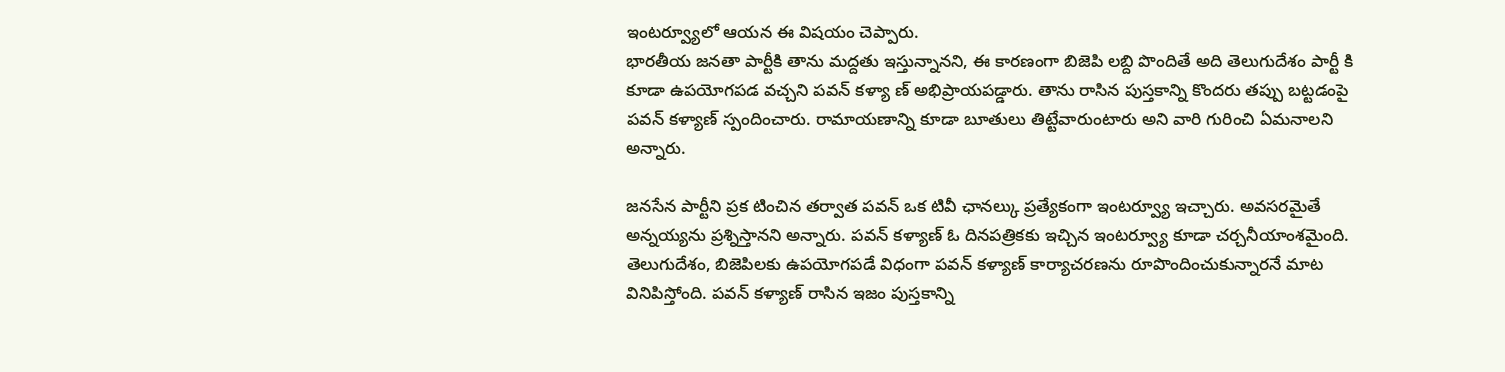ఇంటర్వ్యూలో ఆయన ఈ విషయం చెప్పారు.
భారతీయ జనతా పార్టీకి తాను మద్దతు ఇస్తున్నానని, ఈ కారణంగా బిజెపి లబ్ది పొందితే అది తెలుగుదేశం పార్టీ కి కూడా ఉపయోగపడ వచ్చని పవన్ కళ్యా ణ్ అభిప్రాయపడ్డారు. తాను రాసిన పుస్తకాన్ని కొందరు తప్పు బట్టడంపై పవన్ కళ్యాణ్ స్పందించారు. రామాయణాన్ని కూడా బూతులు తిట్టేవారుంటారు అని వారి గురించి ఏమనాలని అన్నారు.

జనసేన పార్టీని ప్రక టించిన తర్వాత పవన్ ఒక టివీ ఛానల్కు ప్రత్యేకంగా ఇంటర్వ్యూ ఇచ్చారు. అవసరమైతే అన్నయ్యను ప్రశ్నిస్తానని అన్నారు. పవన్ కళ్యాణ్ ఓ దినపత్రికకు ఇచ్చిన ఇంటర్వ్యూ కూడా చర్చనీయాంశమైంది.
తెలుగుదేశం, బిజెపిలకు ఉపయోగపడే విధంగా పవన్ కళ్యాణ్ కార్యాచరణను రూపొందించుకున్నారనే మాట వినిపిస్తోంది. పవన్ కళ్యాణ్ రాసిన ఇజం పుస్తకాన్ని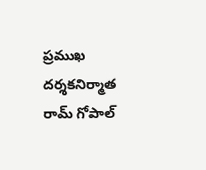ప్రముఖ దర్శకనిర్మాత రామ్ గోపాల్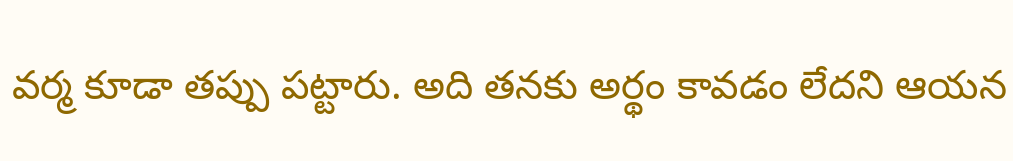వర్మ కూడా తప్పు పట్టారు. అది తనకు అర్థం కావడం లేదని ఆయన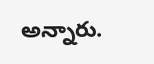అన్నారు.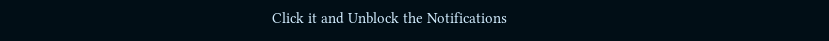Click it and Unblock the Notifications